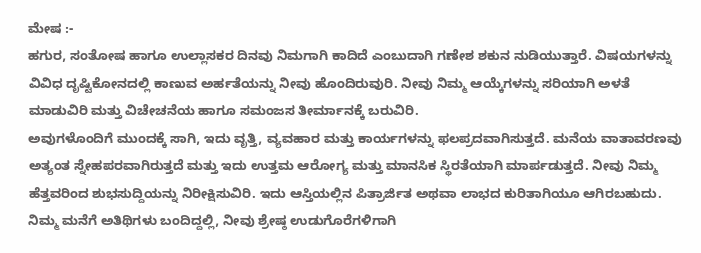ಮೇಷ :-
ಹಗುರ, ಸಂತೋಷ ಹಾಗೂ ಉಲ್ಲಾಸಕರ ದಿನವು ನಿಮಗಾಗಿ ಕಾದಿದೆ ಎಂಬುದಾಗಿ ಗಣೇಶ ಶಕುನ ನುಡಿಯುತ್ತಾರೆ. ವಿಷಯಗಳನ್ನು ವಿವಿಧ ದೃಷ್ಟಿಕೋನದಲ್ಲಿ ಕಾಣುವ ಅರ್ಹತೆಯನ್ನು ನೀವು ಹೊಂದಿರುವುರಿ. ನೀವು ನಿಮ್ಮ ಆಯ್ಕೆಗಳನ್ನು ಸರಿಯಾಗಿ ಅಳತೆ ಮಾಡುವಿರಿ ಮತ್ತು ವಿಚೇಚನೆಯ ಹಾಗೂ ಸಮಂಜಸ ತೀರ್ಮಾನಕ್ಕೆ ಬರುವಿರಿ.
ಅವುಗಳೊಂದಿಗೆ ಮುಂದಕ್ಕೆ ಸಾಗಿ, ಇದು ವೃತ್ತಿ, ವ್ಯವಹಾರ ಮತ್ತು ಕಾರ್ಯಗಳನ್ನು ಫಲಪ್ರದವಾಗಿಸುತ್ತದೆ. ಮನೆಯ ವಾತಾವರಣವು ಅತ್ಯಂತ ಸ್ನೇಹಪರವಾಗಿರುತ್ತದೆ ಮತ್ತು ಇದು ಉತ್ತಮ ಆರೋಗ್ಯ ಮತ್ತು ಮಾನಸಿಕ ಸ್ಥಿರತೆಯಾಗಿ ಮಾರ್ಪಡುತ್ತದೆ. ನೀವು ನಿಮ್ಮ ಹೆತ್ತವರಿಂದ ಶುಭಸುದ್ದಿಯನ್ನು ನಿರೀಕ್ಷಿಸುವಿರಿ. ಇದು ಆಸ್ತಿಯಲ್ಲಿನ ಪಿತ್ರಾರ್ಜಿತ ಅಥವಾ ಲಾಭದ ಕುರಿತಾಗಿಯೂ ಆಗಿರಬಹುದು. ನಿಮ್ಮ ಮನೆಗೆ ಅತಿಥಿಗಳು ಬಂದಿದ್ದಲ್ಲಿ, ನೀವು ಶ್ರೇಷ್ಠ ಉಡುಗೊರೆಗಳಿಗಾಗಿ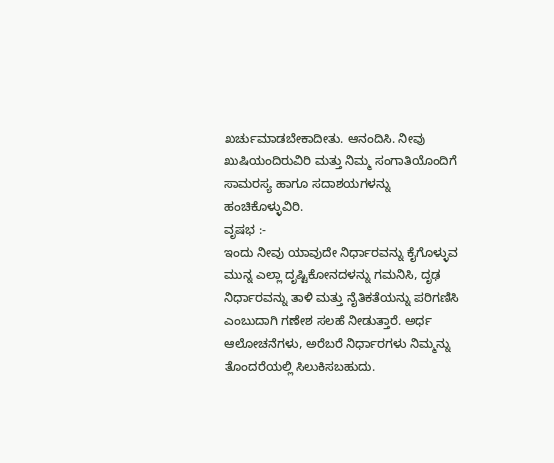ಖರ್ಚುಮಾಡಬೇಕಾದೀತು. ಆನಂದಿಸಿ. ನೀವು ಖುಷಿಯಂದಿರುವಿರಿ ಮತ್ತು ನಿಮ್ಮ ಸಂಗಾತಿಯೊಂದಿಗೆ ಸಾಮರಸ್ಯ ಹಾಗೂ ಸದಾಶಯಗಳನ್ನು ಹಂಚಿಕೊಳ್ಳುವಿರಿ.
ವೃಷಭ :-
ಇಂದು ನೀವು ಯಾವುದೇ ನಿರ್ಧಾರವನ್ನು ಕೈಗೊಳ್ಳುವ ಮುನ್ನ ಎಲ್ಲಾ ದೃಷ್ಟಿಕೋನದಳನ್ನು ಗಮನಿಸಿ, ದೃಢ ನಿರ್ಧಾರವನ್ನು ತಾಳಿ ಮತ್ತು ನೈತಿಕತೆಯನ್ನು ಪರಿಗಣಿಸಿ ಎಂಬುದಾಗಿ ಗಣೇಶ ಸಲಹೆ ನೀಡುತ್ತಾರೆ. ಅರ್ಧ ಆಲೋಚನೆಗಳು, ಅರೆಬರೆ ನಿರ್ಧಾರಗಳು ನಿಮ್ಮನ್ನು ತೊಂದರೆಯಲ್ಲಿ ಸಿಲುಕಿಸಬಹುದು.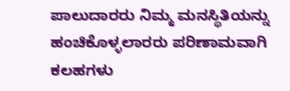ಪಾಲುದಾರರು ನಿಮ್ಮ ಮನಸ್ಥಿತಿಯನ್ನು ಹಂಚಿಕೊಳ್ಳಲಾರರು ಪರಿಣಾಮವಾಗಿ ಕಲಹಗಳು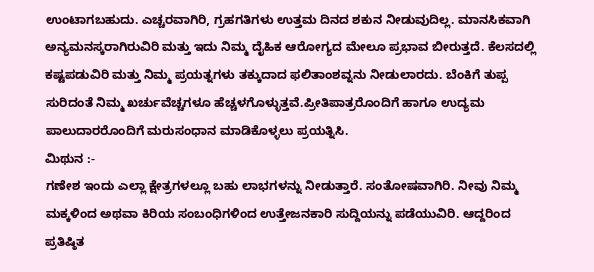ಉಂಟಾಗಬಹುದು. ಎಚ್ಚರವಾಗಿರಿ, ಗ್ರಹಗತಿಗಳು ಉತ್ತಮ ದಿನದ ಶಕುನ ನೀಡುವುದಿಲ್ಲ. ಮಾನಸಿಕವಾಗಿ ಅನ್ಯಮನಸ್ಕರಾಗಿರುವಿರಿ ಮತ್ತು ಇದು ನಿಮ್ಮ ದೈಹಿಕ ಆರೋಗ್ಯದ ಮೇಲೂ ಪ್ರಭಾವ ಬೀರುತ್ತದೆ. ಕೆಲಸದಲ್ಲಿ ಕಷ್ಟಪಡುವಿರಿ ಮತ್ತು ನಿಮ್ಮ ಪ್ರಯತ್ನಗಳು ತಕ್ಕುದಾದ ಫಲಿತಾಂಶವ್ನನು ನೀಡುಲಾರದು. ಬೆಂಕಿಗೆ ತುಪ್ಪ ಸುರಿದಂತೆ ನಿಮ್ಮ ಖರ್ಚುವೆಚ್ಚಗಳೂ ಹೆಚ್ಚಳಗೊಳ್ಳುತ್ತವೆ.ಪ್ರೀತಿಪಾತ್ರರೊಂದಿಗೆ ಹಾಗೂ ಉದ್ಯಮ ಪಾಲುದಾರರೊಂದಿಗೆ ಮರುಸಂಧಾನ ಮಾಡಿಕೊಳ್ಳಲು ಪ್ರಯತ್ನಿಸಿ.
ಮಿಥುನ :-
ಗಣೇಶ ಇಂದು ಎಲ್ಲಾ ಕ್ಷೇತ್ರಗಳಲ್ಲೂ ಬಹು ಲಾಭಗಳನ್ನು ನೀಡುತ್ತಾರೆ. ಸಂತೋಷವಾಗಿರಿ. ನೀವು ನಿಮ್ಮ ಮಕ್ಕಳಿಂದ ಅಥವಾ ಕಿರಿಯ ಸಂಬಂಧಿಗಳಿಂದ ಉತ್ತೇಜನಕಾರಿ ಸುದ್ದಿಯನ್ನು ಪಡೆಯುವಿರಿ. ಆದ್ದರಿಂದ ಪ್ರತಿಷ್ಠಿತ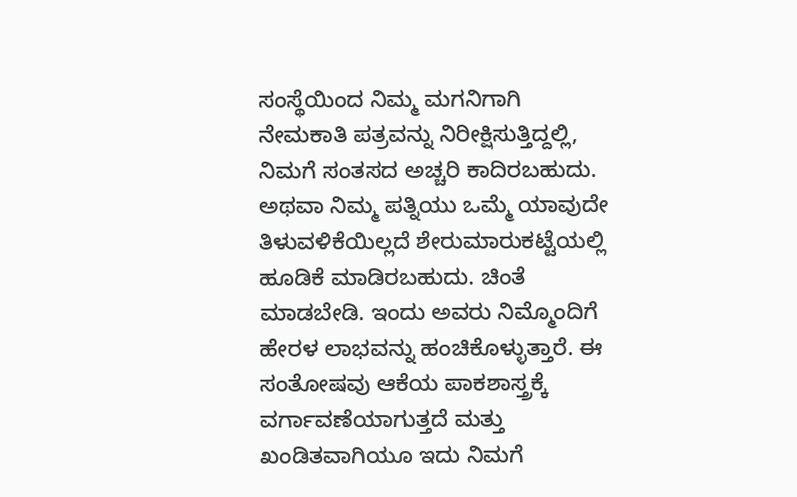ಸಂಸ್ಥೆಯಿಂದ ನಿಮ್ಮ ಮಗನಿಗಾಗಿ ನೇಮಕಾತಿ ಪತ್ರವನ್ನು ನಿರೀಕ್ಷಿಸುತ್ತಿದ್ದಲ್ಲಿ, ನಿಮಗೆ ಸಂತಸದ ಅಚ್ಚರಿ ಕಾದಿರಬಹುದು. ಅಥವಾ ನಿಮ್ಮ ಪತ್ನಿಯು ಒಮ್ಮೆ ಯಾವುದೇ ತಿಳುವಳಿಕೆಯಿಲ್ಲದೆ ಶೇರುಮಾರುಕಟ್ಟೆಯಲ್ಲಿ ಹೂಡಿಕೆ ಮಾಡಿರಬಹುದು. ಚಿಂತೆ ಮಾಡಬೇಡಿ. ಇಂದು ಅವರು ನಿಮ್ಮೊಂದಿಗೆ ಹೇರಳ ಲಾಭವನ್ನು ಹಂಚಿಕೊಳ್ಳುತ್ತಾರೆ. ಈ ಸಂತೋಷವು ಆಕೆಯ ಪಾಕಶಾಸ್ತ್ರಕ್ಕೆ ವರ್ಗಾವಣೆಯಾಗುತ್ತದೆ ಮತ್ತು ಖಂಡಿತವಾಗಿಯೂ ಇದು ನಿಮಗೆ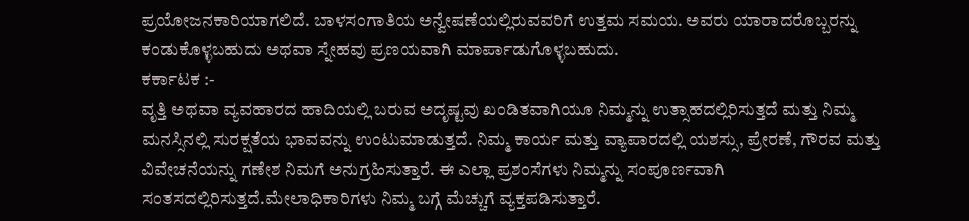ಪ್ರಯೋಜನಕಾರಿಯಾಗಲಿದೆ. ಬಾಳಸಂಗಾತಿಯ ಅನ್ವೇಷಣೆಯಲ್ಲಿರುವವರಿಗೆ ಉತ್ತಮ ಸಮಯ. ಅವರು ಯಾರಾದರೊಬ್ಬರನ್ನು ಕಂಡುಕೊಳ್ಳಬಹುದು ಅಥವಾ ಸ್ನೇಹವು ಪ್ರಣಯವಾಗಿ ಮಾರ್ಪಾಡುಗೊಳ್ಳಬಹುದು.
ಕರ್ಕಾಟಕ :-
ವೃತ್ತಿ ಅಥವಾ ವ್ಯವಹಾರದ ಹಾದಿಯಲ್ಲಿ ಬರುವ ಅದೃಷ್ಟವು ಖಂಡಿತವಾಗಿಯೂ ನಿಮ್ಮನ್ನು ಉತ್ಸಾಹದಲ್ಲಿರಿಸುತ್ತದೆ ಮತ್ತು ನಿಮ್ಮ ಮನಸ್ಸಿನಲ್ಲಿ ಸುರಕ್ಷತೆಯ ಭಾವವನ್ನು ಉಂಟುಮಾಡುತ್ತದೆ. ನಿಮ್ಮ ಕಾರ್ಯ ಮತ್ತು ವ್ಯಾಪಾರದಲ್ಲಿ ಯಶಸ್ಸು, ಪ್ರೇರಣೆ, ಗೌರವ ಮತ್ತು ವಿವೇಚನೆಯನ್ನು ಗಣೇಶ ನಿಮಗೆ ಅನುಗ್ರಹಿಸುತ್ತಾರೆ. ಈ ಎಲ್ಲಾ ಪ್ರಶಂಸೆಗಳು ನಿಮ್ಮನ್ನು ಸಂಪೂರ್ಣವಾಗಿ ಸಂತಸದಲ್ಲಿರಿಸುತ್ತದೆ.ಮೇಲಾಧಿಕಾರಿಗಳು ನಿಮ್ಮ ಬಗ್ಗೆ ಮೆಚ್ಚುಗೆ ವ್ಯಕ್ತಪಡಿಸುತ್ತಾರೆ.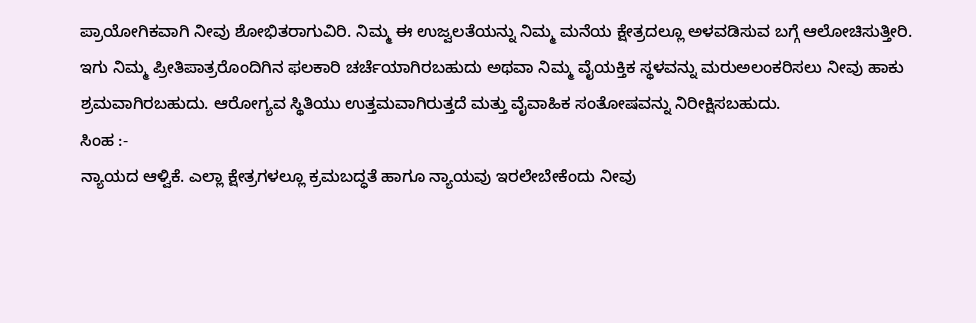ಪ್ರಾಯೋಗಿಕವಾಗಿ ನೀವು ಶೋಭಿತರಾಗುವಿರಿ. ನಿಮ್ಮ ಈ ಉಜ್ವಲತೆಯನ್ನು ನಿಮ್ಮ ಮನೆಯ ಕ್ಷೇತ್ರದಲ್ಲೂ ಅಳವಡಿಸುವ ಬಗ್ಗೆ ಆಲೋಚಿಸುತ್ತೀರಿ. ಇಗು ನಿಮ್ಮ ಪ್ರೀತಿಪಾತ್ರರೊಂದಿಗಿನ ಫಲಕಾರಿ ಚರ್ಚೆಯಾಗಿರಬಹುದು ಅಥವಾ ನಿಮ್ಮ ವೈಯಕ್ತಿಕ ಸ್ಥಳವನ್ನು ಮರುಅಲಂಕರಿಸಲು ನೀವು ಹಾಕು ಶ್ರಮವಾಗಿರಬಹುದು. ಆರೋಗ್ಯವ ಸ್ಥಿತಿಯು ಉತ್ತಮವಾಗಿರುತ್ತದೆ ಮತ್ತು ವೈವಾಹಿಕ ಸಂತೋಷವನ್ನು ನಿರೀಕ್ಷಿಸಬಹುದು.
ಸಿಂಹ :-
ನ್ಯಾಯದ ಆಳ್ವಿಕೆ. ಎಲ್ಲಾ ಕ್ಷೇತ್ರಗಳಲ್ಲೂ ಕ್ರಮಬದ್ಧತೆ ಹಾಗೂ ನ್ಯಾಯವು ಇರಲೇಬೇಕೆಂದು ನೀವು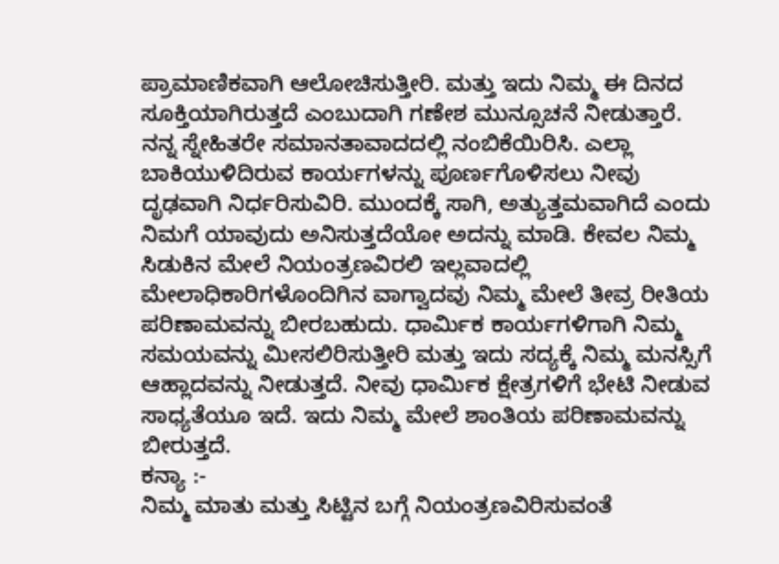ಪ್ರಾಮಾಣಿಕವಾಗಿ ಆಲೋಚಿಸುತ್ತೀರಿ. ಮತ್ತು ಇದು ನಿಮ್ಮ ಈ ದಿನದ ಸೂಕ್ತಿಯಾಗಿರುತ್ತದೆ ಎಂಬುದಾಗಿ ಗಣೇಶ ಮುನ್ಸೂಚನೆ ನೀಡುತ್ತಾರೆ. ನನ್ನ ಸ್ನೇಹಿತರೇ ಸಮಾನತಾವಾದದಲ್ಲಿ ನಂಬಿಕೆಯಿರಿಸಿ. ಎಲ್ಲಾ ಬಾಕಿಯುಳಿದಿರುವ ಕಾರ್ಯಗಳನ್ನು ಪೂರ್ಣಗೊಳಿಸಲು ನೀವು ದೃಢವಾಗಿ ನಿರ್ಧರಿಸುವಿರಿ. ಮುಂದಕ್ಕೆ ಸಾಗಿ, ಅತ್ಯುತ್ತಮವಾಗಿದೆ ಎಂದು ನಿಮಗೆ ಯಾವುದು ಅನಿಸುತ್ತದೆಯೋ ಅದನ್ನು ಮಾಡಿ. ಕೇವಲ ನಿಮ್ಮ ಸಿಡುಕಿನ ಮೇಲೆ ನಿಯಂತ್ರಣವಿರಲಿ ಇಲ್ಲವಾದಲ್ಲಿ ಮೇಲಾಧಿಕಾರಿಗಳೊಂದಿಗಿನ ವಾಗ್ವಾದವು ನಿಮ್ಮ ಮೇಲೆ ತೀವ್ರ ರೀತಿಯ ಪರಿಣಾಮವನ್ನು ಬೀರಬಹುದು. ಧಾರ್ಮಿಕ ಕಾರ್ಯಗಳಿಗಾಗಿ ನಿಮ್ಮ ಸಮಯವನ್ನು ಮೀಸಲಿರಿಸುತ್ತೀರಿ ಮತ್ತು ಇದು ಸದ್ಯಕ್ಕೆ ನಿಮ್ಮ ಮನಸ್ಸಿಗೆ ಆಹ್ಲಾದವನ್ನು ನೀಡುತ್ತದೆ. ನೀವು ಧಾರ್ಮಿಕ ಕ್ಷೇತ್ರಗಳಿಗೆ ಭೇಟಿ ನೀಡುವ ಸಾಧ್ಯತೆಯೂ ಇದೆ. ಇದು ನಿಮ್ಮ ಮೇಲೆ ಶಾಂತಿಯ ಪರಿಣಾಮವನ್ನು ಬೀರುತ್ತದೆ.
ಕನ್ಯಾ :-
ನಿಮ್ಮ ಮಾತು ಮತ್ತು ಸಿಟ್ಟಿನ ಬಗ್ಗೆ ನಿಯಂತ್ರಣವಿರಿಸುವಂತೆ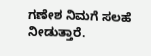ಗಣೇಶ ನಿಮಗೆ ಸಲಹೆ ನೀಡುತ್ತಾರೆ.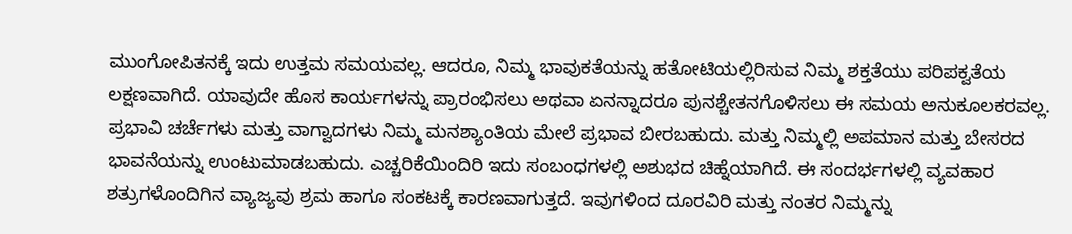ಮುಂಗೋಪಿತನಕ್ಕೆ ಇದು ಉತ್ತಮ ಸಮಯವಲ್ಲ. ಆದರೂ, ನಿಮ್ಮ ಭಾವುಕತೆಯನ್ನು ಹತೋಟಿಯಲ್ಲಿರಿಸುವ ನಿಮ್ಮ ಶಕ್ತತೆಯು ಪರಿಪಕ್ವತೆಯ ಲಕ್ಷಣವಾಗಿದೆ. ಯಾವುದೇ ಹೊಸ ಕಾರ್ಯಗಳನ್ನು ಪ್ರಾರಂಭಿಸಲು ಅಥವಾ ಏನನ್ನಾದರೂ ಪುನಶ್ಚೇತನಗೊಳಿಸಲು ಈ ಸಮಯ ಅನುಕೂಲಕರವಲ್ಲ. ಪ್ರಭಾವಿ ಚರ್ಚೆಗಳು ಮತ್ತು ವಾಗ್ವಾದಗಳು ನಿಮ್ಮ ಮನಶ್ಯಾಂತಿಯ ಮೇಲೆ ಪ್ರಭಾವ ಬೀರಬಹುದು. ಮತ್ತು ನಿಮ್ಮಲ್ಲಿ ಅಪಮಾನ ಮತ್ತು ಬೇಸರದ ಭಾವನೆಯನ್ನು ಉಂಟುಮಾಡಬಹುದು. ಎಚ್ಚರಿಕೆಯಿಂದಿರಿ ಇದು ಸಂಬಂಧಗಳಲ್ಲಿ ಅಶುಭದ ಚಿಹ್ನೆಯಾಗಿದೆ. ಈ ಸಂದರ್ಭಗಳಲ್ಲಿ ವ್ಯವಹಾರ ಶತ್ರುಗಳೊಂದಿಗಿನ ವ್ಯಾಜ್ಯವು ಶ್ರಮ ಹಾಗೂ ಸಂಕಟಕ್ಕೆ ಕಾರಣವಾಗುತ್ತದೆ. ಇವುಗಳಿಂದ ದೂರವಿರಿ ಮತ್ತು ನಂತರ ನಿಮ್ಮನ್ನು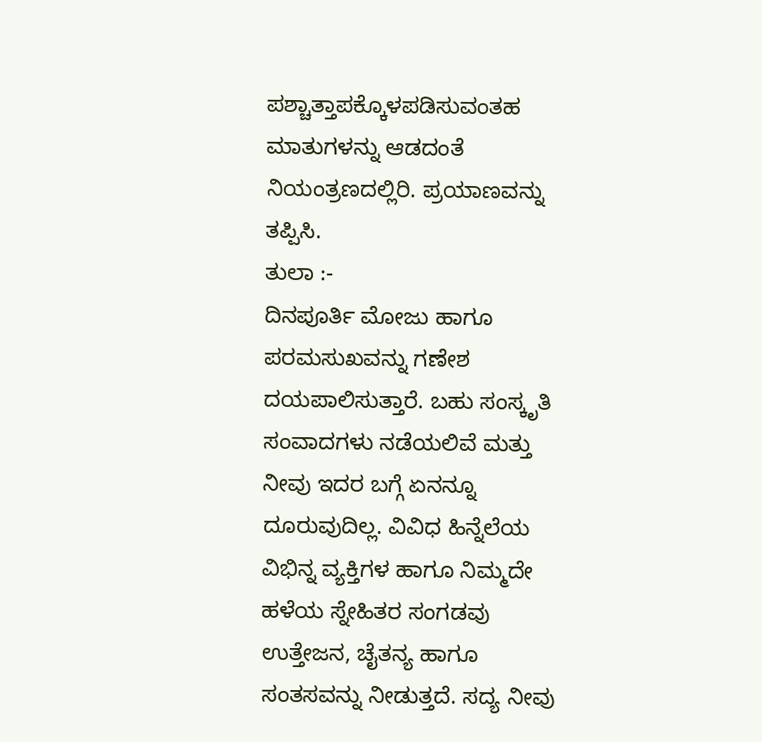ಪಶ್ಚಾತ್ತಾಪಕ್ಕೊಳಪಡಿಸುವಂತಹ ಮಾತುಗಳನ್ನು ಆಡದಂತೆ ನಿಯಂತ್ರಣದಲ್ಲಿರಿ. ಪ್ರಯಾಣವನ್ನು ತಪ್ಪಿಸಿ.
ತುಲಾ :-
ದಿನಪೂರ್ತಿ ಮೋಜು ಹಾಗೂ ಪರಮಸುಖವನ್ನು ಗಣೇಶ ದಯಪಾಲಿಸುತ್ತಾರೆ. ಬಹು ಸಂಸ್ಕೃತಿ ಸಂವಾದಗಳು ನಡೆಯಲಿವೆ ಮತ್ತು ನೀವು ಇದರ ಬಗ್ಗೆ ಏನನ್ನೂ ದೂರುವುದಿಲ್ಲ. ವಿವಿಧ ಹಿನ್ನೆಲೆಯ ವಿಭಿನ್ನ ವ್ಯಕ್ತಿಗಳ ಹಾಗೂ ನಿಮ್ಮದೇ ಹಳೆಯ ಸ್ನೇಹಿತರ ಸಂಗಡವು ಉತ್ತೇಜನ, ಚೈತನ್ಯ ಹಾಗೂ ಸಂತಸವನ್ನು ನೀಡುತ್ತದೆ. ಸದ್ಯ ನೀವು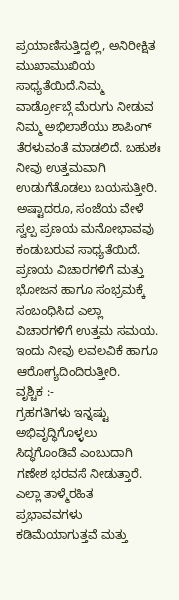ಪ್ರಯಾಣಿಸುತ್ತಿದ್ದಲ್ಲಿ, ಅನಿರೀಕ್ಷಿತ ಮುಖಾಮುಖಿಯ ಸಾಧ್ಯತೆಯಿದೆ.ನಿಮ್ಮ ವಾರ್ಡ್ರೋಬ್ಗೆ ಮೆರುಗು ನೀಡುವ ನಿಮ್ಮ ಅಭಿಲಾಶೆಯು ಶಾಪಿಂಗ್ ತೆರಳುವಂತೆ ಮಾಡಲಿದೆ. ಬಹುಶಃ ನೀವು ಉತ್ತಮವಾಗಿ ಉಡುಗೆತೊಡಲು ಬಯಸುತ್ತೀರಿ. ಅಷ್ಟಾದರೂ, ಸಂಜೆಯ ವೇಳೆ ಸ್ವಲ್ಪ ಪ್ರಣಯ ಮನೋಭಾವವು ಕಂಡುಬರುವ ಸಾಧ್ಯತೆಯಿದೆ. ಪ್ರಣಯ ವಿಚಾರಗಳಿಗೆ ಮತ್ತು ಭೋಜನ ಹಾಗೂ ಸಂಭ್ರಮಕ್ಕೆ ಸಂಬಂಧಿಸಿದ ಎಲ್ಲಾ ವಿಚಾರಗಳಿಗೆ ಉತ್ತಮ ಸಮಯ. ಇಂದು ನೀವು ಲವಲವಿಕೆ ಹಾಗೂ ಆರೋಗ್ಯದಿಂದಿರುತ್ತೀರಿ.
ವೃಶ್ಚಿಕ :-
ಗ್ರಹಗತಿಗಳು ಇನ್ನಷ್ಟು ಅಭಿವೃದ್ಧಿಗೊಳ್ಳಲು ಸಿದ್ಧಗೊಂಡಿವೆ ಎಂಬುದಾಗಿ ಗಣೇಶ ಭರವಸೆ ನೀಡುತ್ತಾರೆ. ಎಲ್ಲಾ ತಾಳ್ಮೆರಹಿತ ಪ್ರಭಾವವಗಳು ಕಡಿಮೆಯಾಗುತ್ತವೆ ಮತ್ತು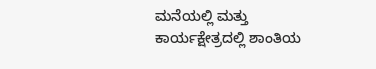ಮನೆಯಲ್ಲಿ ಮತ್ತು ಕಾರ್ಯಕ್ಷೇತ್ರದಲ್ಲಿ ಶಾಂತಿಯ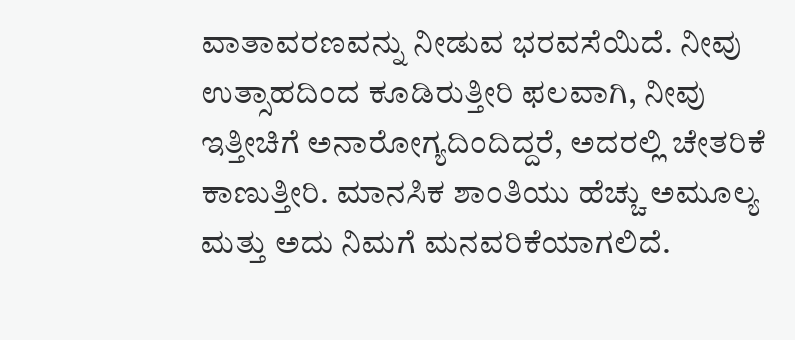ವಾತಾವರಣವನ್ನು ನೀಡುವ ಭರವಸೆಯಿದೆ. ನೀವು ಉತ್ಸಾಹದಿಂದ ಕೂಡಿರುತ್ತೀರಿ ಫಲವಾಗಿ, ನೀವು ಇತ್ತೀಚಿಗೆ ಅನಾರೋಗ್ಯದಿಂದಿದ್ದರೆ, ಅದರಲ್ಲಿ ಚೇತರಿಕೆ ಕಾಣುತ್ತೀರಿ. ಮಾನಸಿಕ ಶಾಂತಿಯು ಹೆಚ್ಚು ಅಮೂಲ್ಯ ಮತ್ತು ಅದು ನಿಮಗೆ ಮನವರಿಕೆಯಾಗಲಿದೆ.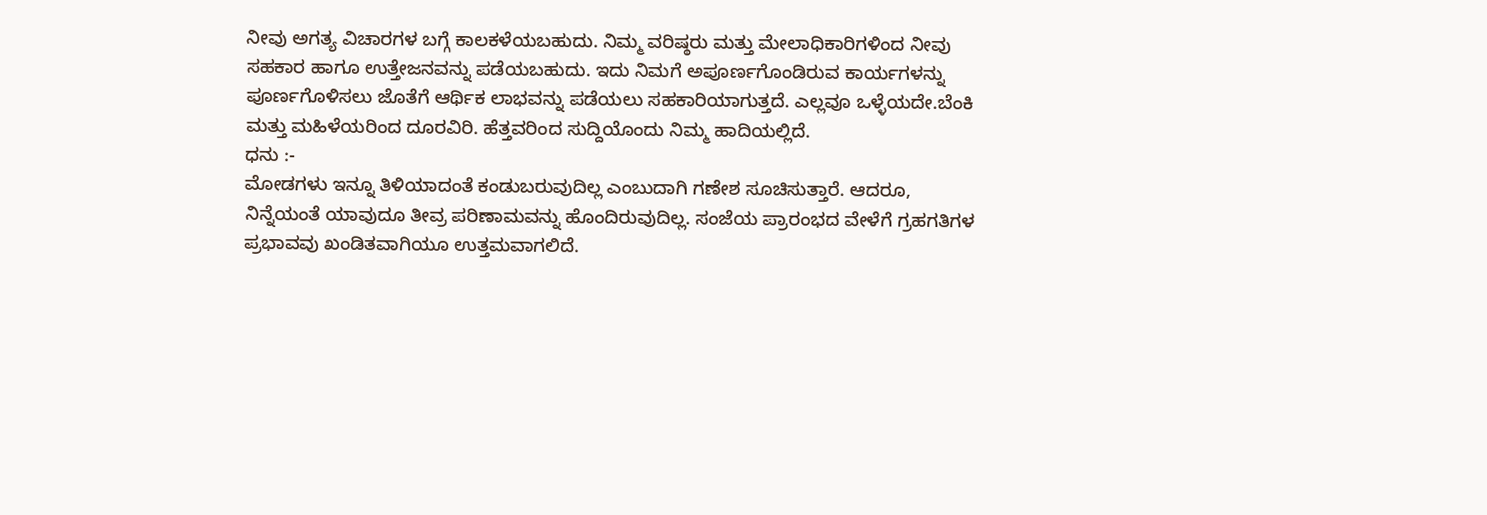ನೀವು ಅಗತ್ಯ ವಿಚಾರಗಳ ಬಗ್ಗೆ ಕಾಲಕಳೆಯಬಹುದು. ನಿಮ್ಮ ವರಿಷ್ಠರು ಮತ್ತು ಮೇಲಾಧಿಕಾರಿಗಳಿಂದ ನೀವು ಸಹಕಾರ ಹಾಗೂ ಉತ್ತೇಜನವನ್ನು ಪಡೆಯಬಹುದು. ಇದು ನಿಮಗೆ ಅಪೂರ್ಣಗೊಂಡಿರುವ ಕಾರ್ಯಗಳನ್ನು ಪೂರ್ಣಗೊಳಿಸಲು ಜೊತೆಗೆ ಆರ್ಥಿಕ ಲಾಭವನ್ನು ಪಡೆಯಲು ಸಹಕಾರಿಯಾಗುತ್ತದೆ. ಎಲ್ಲವೂ ಒಳ್ಳೆಯದೇ.ಬೆಂಕಿ ಮತ್ತು ಮಹಿಳೆಯರಿಂದ ದೂರವಿರಿ. ಹೆತ್ತವರಿಂದ ಸುದ್ದಿಯೊಂದು ನಿಮ್ಮ ಹಾದಿಯಲ್ಲಿದೆ.
ಧನು :-
ಮೋಡಗಳು ಇನ್ನೂ ತಿಳಿಯಾದಂತೆ ಕಂಡುಬರುವುದಿಲ್ಲ ಎಂಬುದಾಗಿ ಗಣೇಶ ಸೂಚಿಸುತ್ತಾರೆ. ಆದರೂ, ನಿನ್ನೆಯಂತೆ ಯಾವುದೂ ತೀವ್ರ ಪರಿಣಾಮವನ್ನು ಹೊಂದಿರುವುದಿಲ್ಲ. ಸಂಜೆಯ ಪ್ರಾರಂಭದ ವೇಳೆಗೆ ಗ್ರಹಗತಿಗಳ ಪ್ರಭಾವವು ಖಂಡಿತವಾಗಿಯೂ ಉತ್ತಮವಾಗಲಿದೆ.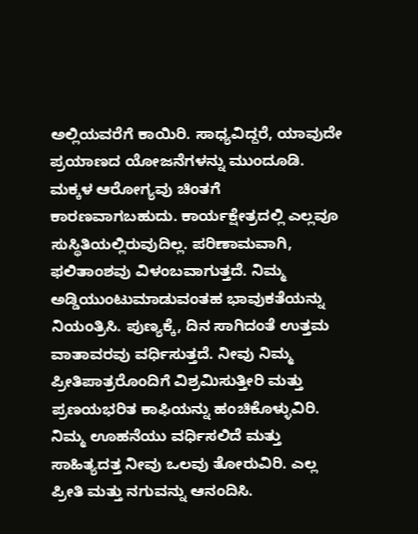ಅಲ್ಲಿಯವರೆಗೆ ಕಾಯಿರಿ. ಸಾಧ್ಯವಿದ್ದರೆ, ಯಾವುದೇ ಪ್ರಯಾಣದ ಯೋಜನೆಗಳನ್ನು ಮುಂದೂಡಿ. ಮಕ್ಕಳ ಆರೋಗ್ಯವು ಚಿಂತಗೆ ಕಾರಣವಾಗಬಹುದು. ಕಾರ್ಯಕ್ಷೇತ್ರದಲ್ಲಿ ಎಲ್ಲವೂ ಸುಸ್ಥಿತಿಯಲ್ಲಿರುವುದಿಲ್ಲ. ಪರಿಣಾಮವಾಗಿ, ಫಲಿತಾಂಶವು ವಿಳಂಬವಾಗುತ್ತದೆ. ನಿಮ್ಮ ಅಡ್ಡಿಯುಂಟುಮಾಡುವಂತಹ ಭಾವುಕತೆಯನ್ನು ನಿಯಂತ್ರಿಸಿ. ಪುಣ್ಯಕ್ಕೆ, ದಿನ ಸಾಗಿದಂತೆ ಉತ್ತಮ ವಾತಾವರವು ವರ್ಧಿಸುತ್ತದೆ. ನೀವು ನಿಮ್ಮ ಪ್ರೀತಿಪಾತ್ರರೊಂದಿಗೆ ವಿಶ್ರಮಿಸುತ್ತೀರಿ ಮತ್ತು ಪ್ರಣಯಭರಿತ ಕಾಫಿಯನ್ನು ಹಂಚಿಕೊಳ್ಳುವಿರಿ. ನಿಮ್ಮ ಊಹನೆಯು ವರ್ಧಿಸಲಿದೆ ಮತ್ತು ಸಾಹಿತ್ಯದತ್ತ ನೀವು ಒಲವು ತೋರುವಿರಿ. ಎಲ್ಲ ಪ್ರೀತಿ ಮತ್ತು ನಗುವನ್ನು ಆನಂದಿಸಿ.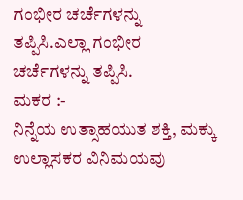ಗಂಭೀರ ಚರ್ಚೆಗಳನ್ನು ತಪ್ಪಿಸಿ.ಎಲ್ಲಾ ಗಂಭೀರ ಚರ್ಚೆಗಳನ್ನು ತಪ್ಪಿಸಿ.
ಮಕರ :-
ನಿನ್ನೆಯ ಉತ್ಸಾಹಯುತ ಶಕ್ತಿ, ಮಕ್ಕು ಉಲ್ಲಾಸಕರ ವಿನಿಮಯವು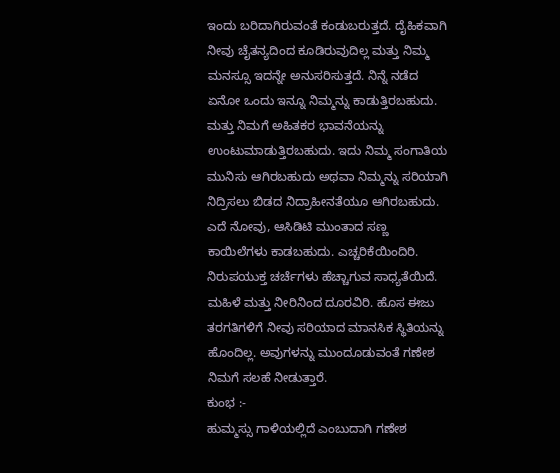ಇಂದು ಬರಿದಾಗಿರುವಂತೆ ಕಂಡುಬರುತ್ತದೆ. ದೈಹಿಕವಾಗಿ ನೀವು ಚೈತನ್ಯದಿಂದ ಕೂಡಿರುವುದಿಲ್ಲ ಮತ್ತು ನಿಮ್ಮ ಮನಸ್ಸೂ ಇದನ್ನೇ ಅನುಸರಿಸುತ್ತದೆ. ನಿನ್ನೆ ನಡೆದ ಏನೋ ಒಂದು ಇನ್ನೂ ನಿಮ್ಮನ್ನು ಕಾಡುತ್ತಿರಬಹುದು. ಮತ್ತು ನಿಮಗೆ ಅಹಿತಕರ ಭಾವನೆಯನ್ನು ಉಂಟುಮಾಡುತ್ತಿರಬಹುದು. ಇದು ನಿಮ್ಮ ಸಂಗಾತಿಯ ಮುನಿಸು ಆಗಿರಬಹುದು ಅಥವಾ ನಿಮ್ಮನ್ನು ಸರಿಯಾಗಿ ನಿದ್ರಿಸಲು ಬಿಡದ ನಿದ್ರಾಹೀನತೆಯೂ ಆಗಿರಬಹುದು. ಎದೆ ನೋವು, ಆಸಿಡಿಟಿ ಮುಂತಾದ ಸಣ್ಣ ಕಾಯಿಲೆಗಳು ಕಾಡಬಹುದು. ಎಚ್ಚರಿಕೆಯಿಂದಿರಿ. ನಿರುಪಯುಕ್ತ ಚರ್ಚೆಗಳು ಹೆಚ್ಚಾಗುವ ಸಾಧ್ಯತೆಯಿದೆ. ಮಹಿಳೆ ಮತ್ತು ನೀರಿನಿಂದ ದೂರವಿರಿ. ಹೊಸ ಈಜು ತರಗತಿಗಳಿಗೆ ನೀವು ಸರಿಯಾದ ಮಾನಸಿಕ ಸ್ಥಿತಿಯನ್ನು ಹೊಂದಿಲ್ಲ. ಅವುಗಳನ್ನು ಮುಂದೂಡುವಂತೆ ಗಣೇಶ ನಿಮಗೆ ಸಲಹೆ ನೀಡುತ್ತಾರೆ.
ಕುಂಭ :-
ಹುಮ್ಮಸ್ಸು ಗಾಳಿಯಲ್ಲಿದೆ ಎಂಬುದಾಗಿ ಗಣೇಶ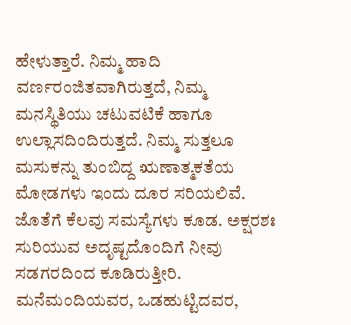ಹೇಳುತ್ತಾರೆ. ನಿಮ್ಮ ಹಾದಿ ವರ್ಣರಂಜಿತವಾಗಿರುತ್ತದೆ, ನಿಮ್ಮ ಮನಸ್ಥಿತಿಯು ಚಟುವಟಿಕೆ ಹಾಗೂ ಉಲ್ಲಾಸದಿಂದಿರುತ್ತದೆ. ನಿಮ್ಮ ಸುತ್ತಲೂ ಮಸುಕನ್ನು ತುಂಬಿದ್ದ ಋಣಾತ್ಮಕತೆಯ ಮೋಡಗಳು ಇಂದು ದೂರ ಸರಿಯಲಿವೆ. ಜೊತೆಗೆ ಕೆಲವು ಸಮಸ್ಯೆಗಳು ಕೂಡ. ಅಕ್ಷರಶಃ ಸುರಿಯುವ ಅದೃಷ್ಟದೊಂದಿಗೆ ನೀವು ಸಡಗರದಿಂದ ಕೂಡಿರುತ್ತೀರಿ. ಮನೆಮಂದಿಯವರ, ಒಡಹುಟ್ಟಿದವರ,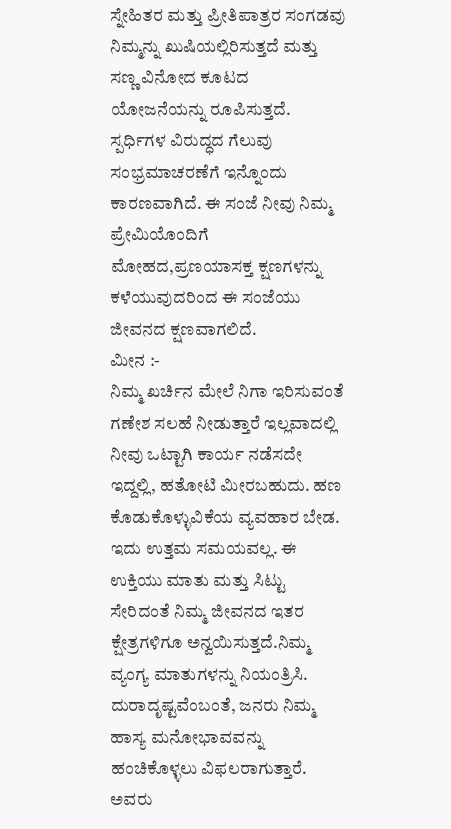ಸ್ನೇಹಿತರ ಮತ್ತು ಪ್ರೀತಿಪಾತ್ರರ ಸಂಗಡವು ನಿಮ್ಮನ್ನು ಖುಷಿಯಲ್ಲಿರಿಸುತ್ತದೆ ಮತ್ತು ಸಣ್ಣ ವಿನೋದ ಕೂಟದ ಯೋಜನೆಯನ್ನು ರೂಪಿಸುತ್ತದೆ. ಸ್ಪರ್ಧಿಗಳ ವಿರುದ್ಧದ ಗೆಲುವು ಸಂಭ್ರಮಾಚರಣೆಗೆ ಇನ್ನೊಂದು ಕಾರಣವಾಗಿದೆ. ಈ ಸಂಜೆ ನೀವು ನಿಮ್ಮ ಪ್ರೇಮಿಯೊಂದಿಗೆ ಮೋಹದ,ಪ್ರಣಯಾಸಕ್ತ ಕ್ಷಣಗಳನ್ನು ಕಳೆಯುವುದರಿಂದ ಈ ಸಂಜೆಯು ಜೀವನದ ಕ್ಷಣವಾಗಲಿದೆ.
ಮೀನ :-
ನಿಮ್ಮ ಖರ್ಚಿನ ಮೇಲೆ ನಿಗಾ ಇರಿಸುವಂತೆ ಗಣೇಶ ಸಲಹೆ ನೀಡುತ್ತಾರೆ ಇಲ್ಲವಾದಲ್ಲಿ ನೀವು ಒಟ್ಟಾಗಿ ಕಾರ್ಯ ನಡೆಸದೇ ಇದ್ದಲ್ಲಿ, ಹತೋಟಿ ಮೀರಬಹುದು. ಹಣ ಕೊಡುಕೊಳ್ಳುವಿಕೆಯ ವ್ಯವಹಾರ ಬೇಡ. ಇದು ಉತ್ತಮ ಸಮಯವಲ್ಲ. ಈ ಉಕ್ತಿಯು ಮಾತು ಮತ್ತು ಸಿಟ್ಟು ಸೇರಿದಂತೆ ನಿಮ್ಮ ಜೀವನದ ಇತರ ಕ್ಷೇತ್ರಗಳಿಗೂ ಅನ್ವಯಿಸುತ್ತದೆ.ನಿಮ್ಮ ವ್ಯಂಗ್ಯ ಮಾತುಗಳನ್ನು ನಿಯಂತ್ರಿಸಿ. ದುರಾದೃಷ್ಟವೆಂಬಂತೆ, ಜನರು ನಿಮ್ಮ ಹಾಸ್ಯ ಮನೋಭಾವವನ್ನು ಹಂಚಿಕೊಳ್ಳಲು ವಿಫಲರಾಗುತ್ತಾರೆ. ಅವರು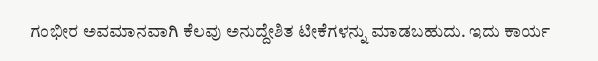ಗಂಭೀರ ಅವಮಾನವಾಗಿ ಕೆಲವು ಅನುದ್ದೇಶಿತ ಟೀಕೆಗಳನ್ನು ಮಾಡಬಹುದು. ಇದು ಕಾರ್ಯ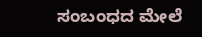ಸಂಬಂಧದ ಮೇಲೆ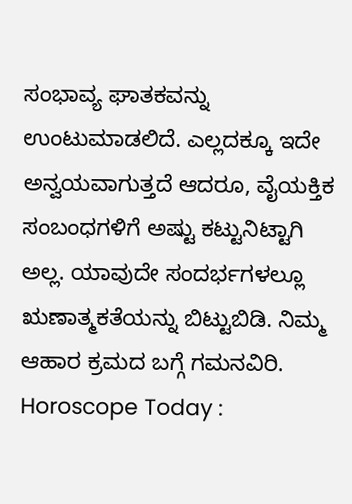ಸಂಭಾವ್ಯ ಘಾತಕವನ್ನು ಉಂಟುಮಾಡಲಿದೆ. ಎಲ್ಲದಕ್ಕೂ ಇದೇ ಅನ್ವಯವಾಗುತ್ತದೆ ಆದರೂ, ವೈಯಕ್ತಿಕ ಸಂಬಂಧಗಳಿಗೆ ಅಷ್ಟು ಕಟ್ಟುನಿಟ್ಟಾಗಿ ಅಲ್ಲ. ಯಾವುದೇ ಸಂದರ್ಭಗಳಲ್ಲೂ ಋಣಾತ್ಮಕತೆಯನ್ನು ಬಿಟ್ಟುಬಿಡಿ. ನಿಮ್ಮ ಆಹಾರ ಕ್ರಮದ ಬಗ್ಗೆ ಗಮನವಿರಿ.
Horoscope Today :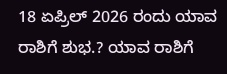18 ಏಪ್ರಿಲ್ 2026 ರಂದು ಯಾವ ರಾಶಿಗೆ ಶುಭ.? ಯಾವ ರಾಶಿಗೆ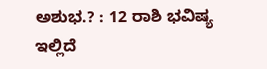ಅಶುಭ.? : 12 ರಾಶಿ ಭವಿಷ್ಯ ಇಲ್ಲಿದೆ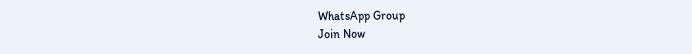WhatsApp Group
Join Now